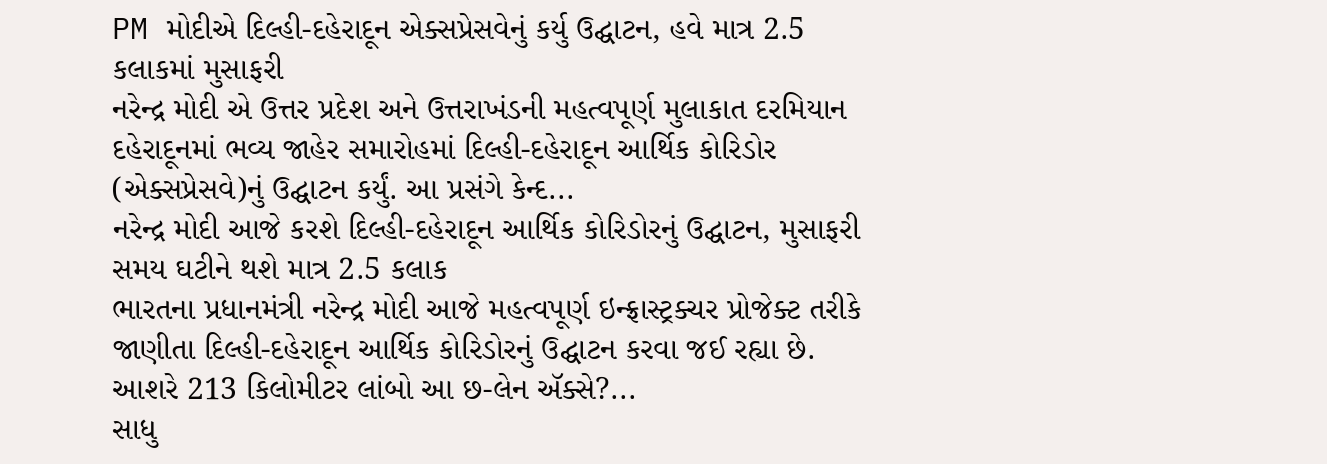PM મોદીએ દિલ્હી-દહેરાદૂન એક્સપ્રેસવેનું કર્યુ ઉદ્ઘાટન, હવે માત્ર 2.5 કલાકમાં મુસાફરી
નરેન્દ્ર મોદી એ ઉત્તર પ્રદેશ અને ઉત્તરાખંડની મહત્વપૂર્ણ મુલાકાત દરમિયાન દહેરાદૂનમાં ભવ્ય જાહેર સમારોહમાં દિલ્હી-દહેરાદૂન આર્થિક કોરિડોર (એક્સપ્રેસવે)નું ઉદ્ઘાટન કર્યું. આ પ્રસંગે કેન્દ...
નરેન્દ્ર મોદી આજે કરશે દિલ્હી-દહેરાદૂન આર્થિક કોરિડોરનું ઉદ્ઘાટન, મુસાફરી સમય ઘટીને થશે માત્ર 2.5 કલાક
ભારતના પ્રધાનમંત્રી નરેન્દ્ર મોદી આજે મહત્વપૂર્ણ ઇન્ફ્રાસ્ટ્રક્ચર પ્રોજેક્ટ તરીકે જાણીતા દિલ્હી-દહેરાદૂન આર્થિક કોરિડોરનું ઉદ્ઘાટન કરવા જઈ રહ્યા છે. આશરે 213 કિલોમીટર લાંબો આ છ-લેન ઍક્સે?...
સાધુ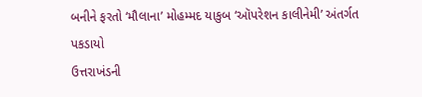બનીને ફરતો ‘મૌલાના’ મોહમ્મદ યાકુબ ‘ઑપરેશન કાલીનેમી’ અંતર્ગત પકડાયો
ઉત્તરાખંડની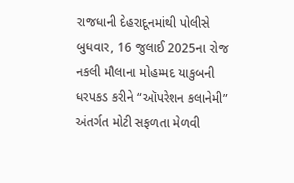રાજધાની દેહરાદૂનમાંથી પોલીસે બુધવાર, 16 જુલાઈ 2025ના રોજ નકલી મૌલાના મોહમ્મદ યાકુબની ધરપકડ કરીને “ઑપરેશન કલાનેમી” અંતર્ગત મોટી સફળતા મેળવી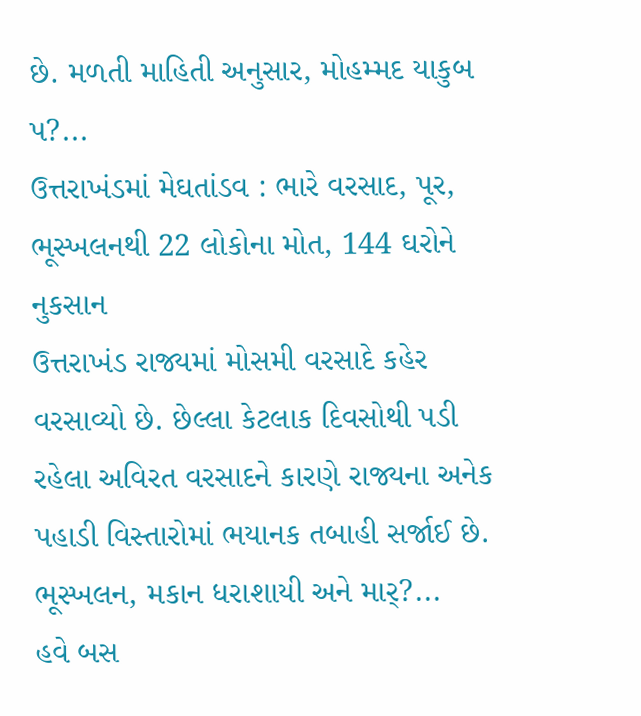છે. મળતી માહિતી અનુસાર, મોહમ્મદ યાકુબ પ?...
ઉત્તરાખંડમાં મેઘતાંડવ : ભારે વરસાદ, પૂર, ભૂસ્ખલનથી 22 લોકોના મોત, 144 ઘરોને નુકસાન
ઉત્તરાખંડ રાજ્યમાં મોસમી વરસાદે કહેર વરસાવ્યો છે. છેલ્લા કેટલાક દિવસોથી પડી રહેલા અવિરત વરસાદને કારણે રાજ્યના અનેક પહાડી વિસ્તારોમાં ભયાનક તબાહી સર્જાઈ છે. ભૂસ્ખલન, મકાન ધરાશાયી અને માર્?...
હવે બસ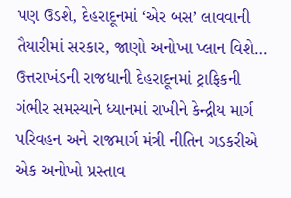પણ ઉડશે, દેહરાદૂનમાં ‘એર બસ’ લાવવાની તૈયારીમાં સરકાર, જાણો અનોખા પ્લાન વિશે…
ઉત્તરાખંડની રાજધાની દેહરાદૂનમાં ટ્રાફિકની ગંભીર સમસ્યાને ધ્યાનમાં રાખીને કેન્દ્રીય માર્ગ પરિવહન અને રાજમાર્ગ મંત્રી નીતિન ગડકરીએ એક અનોખો પ્રસ્તાવ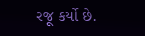રજૂ કર્યો છે.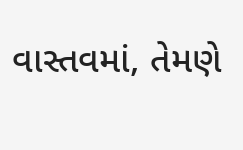વાસ્તવમાં, તેમણે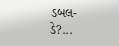ડબલ-ડે?...